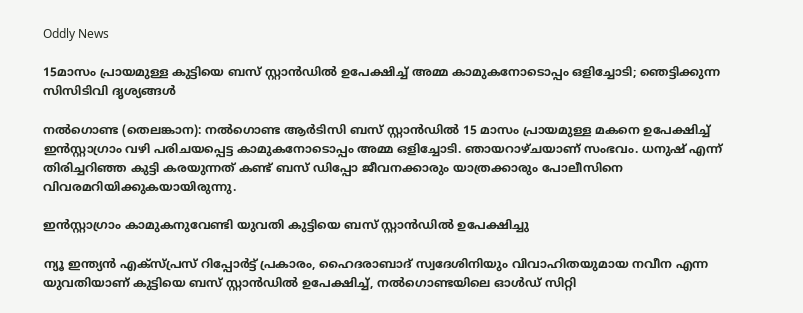Oddly News

15മാസം പ്രായമുള്ള കുട്ടിയെ ബസ് സ്റ്റാൻഡിൽ ഉപേക്ഷിച്ച് അമ്മ കാമുകനോടൊപ്പം ഒളിച്ചോടി; ഞെട്ടിക്കുന്ന സിസിടിവി ദൃശ്യങ്ങൾ

നൽഗൊണ്ട (തെലങ്കാന): നൽഗൊണ്ട ആർടിസി ബസ് സ്റ്റാൻഡിൽ 15 മാസം പ്രായമുള്ള മകനെ ഉപേക്ഷിച്ച് ഇൻസ്റ്റാഗ്രാം വഴി പരിചയപ്പെട്ട കാമുകനോടൊപ്പം അമ്മ ഒളിച്ചോടി. ഞായറാഴ്ചയാണ് സംഭവം. ധനുഷ് എന്ന് തിരിച്ചറിഞ്ഞ കുട്ടി കരയുന്നത് കണ്ട് ബസ് ഡിപ്പോ ജീവനക്കാരും യാത്രക്കാരും പോലീസിനെ വിവരമറിയിക്കുകയായിരുന്നു.

ഇൻസ്റ്റാഗ്രാം കാമുകനുവേണ്ടി യുവതി കുട്ടിയെ ബസ് സ്റ്റാൻഡിൽ ഉപേക്ഷിച്ചു

ന്യൂ ഇന്ത്യൻ എക്സ്പ്രസ് റിപ്പോർട്ട് പ്രകാരം, ഹൈദരാബാദ് സ്വദേശിനിയും വിവാഹിതയുമായ നവീന എന്ന യുവതിയാണ് കുട്ടിയെ ബസ് സ്റ്റാൻഡിൽ ഉപേക്ഷിച്ച്, നൽഗൊണ്ടയിലെ ഓൾഡ് സിറ്റി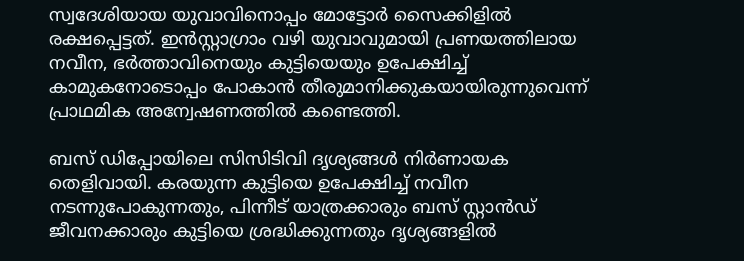സ്വദേശിയായ യുവാവിനൊപ്പം മോട്ടോർ സൈക്കിളിൽ രക്ഷപ്പെട്ടത്. ഇൻസ്റ്റാഗ്രാം വഴി യുവാവുമായി പ്രണയത്തിലായ നവീന, ഭർത്താവിനെയും കുട്ടിയെയും ഉപേക്ഷിച്ച് കാമുകനോടൊപ്പം പോകാൻ തീരുമാനിക്കുകയായിരുന്നുവെന്ന് പ്രാഥമിക അന്വേഷണത്തിൽ കണ്ടെത്തി.

ബസ് ഡിപ്പോയിലെ സിസിടിവി ദൃശ്യങ്ങൾ നിർണായക തെളിവായി. കരയുന്ന കുട്ടിയെ ഉപേക്ഷിച്ച് നവീന നടന്നുപോകുന്നതും, പിന്നീട് യാത്രക്കാരും ബസ് സ്റ്റാൻഡ് ജീവനക്കാരും കുട്ടിയെ ശ്രദ്ധിക്കുന്നതും ദൃശ്യങ്ങളിൽ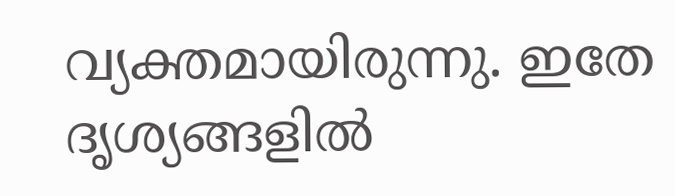വ്യക്തമായിരുന്നു. ഇതേ ദൃശ്യങ്ങളിൽ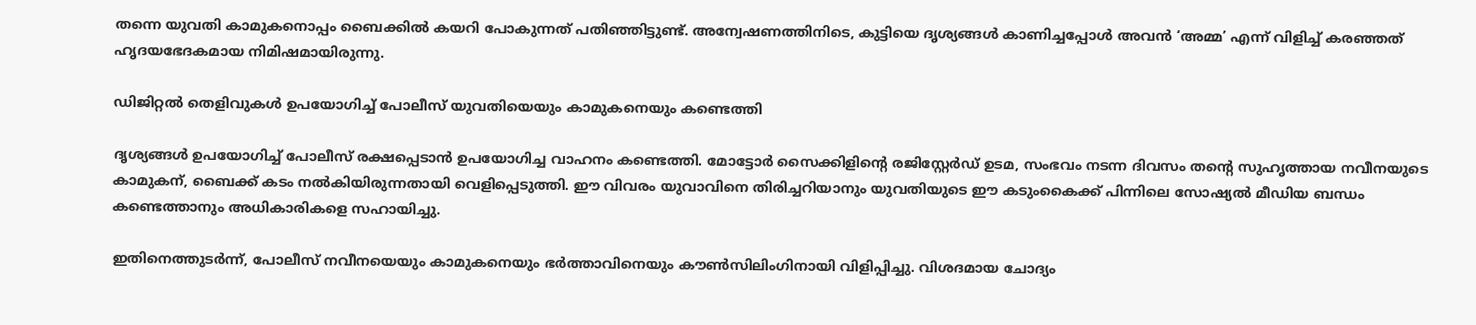തന്നെ യുവതി കാമുകനൊപ്പം ബൈക്കിൽ കയറി പോകുന്നത് പതിഞ്ഞിട്ടുണ്ട്. അന്വേഷണത്തിനിടെ, കുട്ടിയെ ദൃശ്യങ്ങൾ കാണിച്ചപ്പോൾ അവൻ ‘അമ്മ’ എന്ന് വിളിച്ച് കരഞ്ഞത് ഹൃദയഭേദകമായ നിമിഷമായിരുന്നു.

ഡിജിറ്റൽ തെളിവുകൾ ഉപയോഗിച്ച് പോലീസ് യുവതിയെയും കാമുകനെയും കണ്ടെത്തി

ദൃശ്യങ്ങൾ ഉപയോഗിച്ച് പോലീസ് രക്ഷപ്പെടാൻ ഉപയോഗിച്ച വാഹനം കണ്ടെത്തി. മോട്ടോർ സൈക്കിളിന്റെ രജിസ്റ്റേര്‍ഡ് ഉടമ, സംഭവം നടന്ന ദിവസം തന്റെ സുഹൃത്തായ നവീനയുടെ കാമുകന്, ബൈക്ക് കടം നൽകിയിരുന്നതായി വെളിപ്പെടുത്തി. ഈ വിവരം യുവാവിനെ തിരിച്ചറിയാനും യുവതിയുടെ ഈ കടുംകൈക്ക് പിന്നിലെ സോഷ്യൽ മീഡിയ ബന്ധം കണ്ടെത്താനും അധികാരികളെ സഹായിച്ചു.

ഇതിനെത്തുടർന്ന്, പോലീസ് നവീനയെയും കാമുകനെയും ഭർത്താവിനെയും കൗൺസിലിംഗിനായി വിളിപ്പിച്ചു. വിശദമായ ചോദ്യം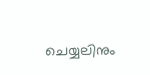ചെയ്യലിനും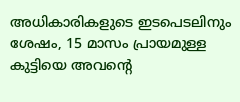അധികാരികളുടെ ഇടപെടലിനും ശേഷം, 15 മാസം പ്രായമുള്ള കുട്ടിയെ അവന്റെ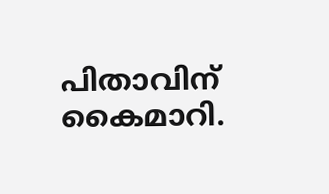പിതാവിന് കൈമാറി.